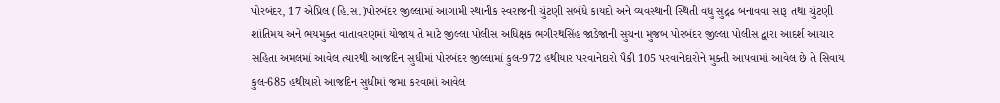પોરબંદર, 17 એપ્રિલ (હિ.સ.)પોરબંદર જીલ્લામાં આગામી સ્થાનીક સ્વરાજની ચુંટણી સબંધે કાયદો અને વ્યવસ્થાની સ્થિતી વધુ સુદ્રઢ બનાવવા સારૂ તથા ચુંટણી શાંતિમય અને ભયમુક્ત વાતાવરણમાં યોજાય તે માટે જીલ્લા પોલીસ અધિક્ષક ભગીરથસિંહ જાડેજાની સુચના મુજબ પોરબંદર જીલ્લા પોલીસ દ્વારા આદર્શ આચાર સહિતા અમલમાં આવેલ ત્યારથી આજદિન સુધીમાં પોરબંદર જીલ્લામાં કુલ-972 હથીયાર પરવાનેદારો પૈકી 105 પરવાનેદારોને મુક્તી આપવામાં આવેલ છે તે સિવાય કુલ-685 હથીયારો આજદિન સુધીમાં જમા કરવામાં આવેલ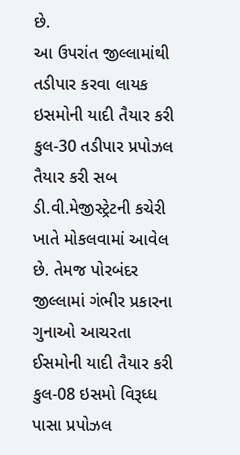છે.
આ ઉપરાંત જીલ્લામાંથી તડીપાર કરવા લાયક ઇસમોની યાદી તૈયાર કરી કુલ-30 તડીપાર પ્રપોઝલ તૈયાર કરી સબ ડી.વી.મેજીસ્ટ્રેટની કચેરી ખાતે મોકલવામાં આવેલ છે. તેમજ પોરબંદર જીલ્લામાં ગંભીર પ્રકારના ગુનાઓ આચરતા ઈસમોની યાદી તૈયાર કરી કુલ-08 ઇસમો વિરૂધ્ધ પાસા પ્રપોઝલ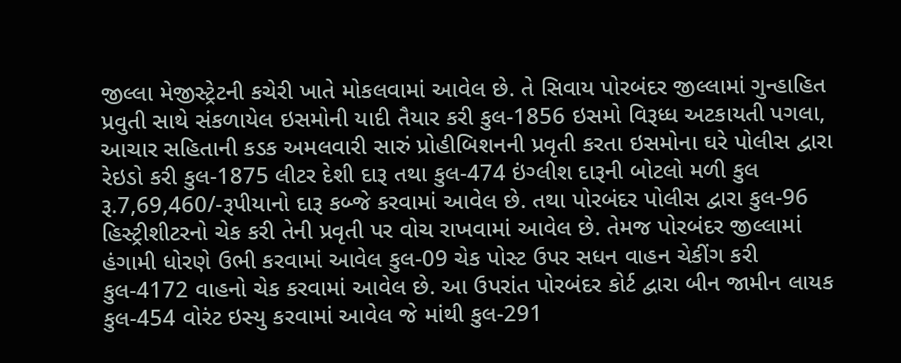જીલ્લા મેજીસ્ટ્રેટની કચેરી ખાતે મોકલવામાં આવેલ છે. તે સિવાય પોરબંદર જીલ્લામાં ગુન્હાહિત પ્રવુતી સાથે સંકળાયેલ ઇસમોની યાદી તૈયાર કરી કુલ-1856 ઇસમો વિરૂધ્ધ અટકાયતી પગલા, આચાર સહિતાની કડક અમલવારી સારું પ્રોહીબિશનની પ્રવૃતી કરતા ઇસમોના ઘરે પોલીસ દ્વારા રેઇડો કરી કુલ-1875 લીટર દેશી દારૂ તથા કુલ-474 ઇંગ્લીશ દારૂની બોટલો મળી કુલ રૂ.7,69,460/-રૂપીયાનો દારૂ કબ્જે કરવામાં આવેલ છે. તથા પોરબંદર પોલીસ દ્વારા કુલ-96 હિસ્ટ્રીશીટરનો ચેક કરી તેની પ્રવૃતી પર વોચ રાખવામાં આવેલ છે. તેમજ પોરબંદર જીલ્લામાં હંગામી ધોરણે ઉભી કરવામાં આવેલ કુલ-09 ચેક પોસ્ટ ઉપર સધન વાહન ચેકીંગ કરી કુલ-4172 વાહનો ચેક કરવામાં આવેલ છે. આ ઉપરાંત પોરબંદર કોર્ટ દ્વારા બીન જામીન લાયક કુલ-454 વોરંટ ઇસ્યુ કરવામાં આવેલ જે માંથી કુલ-291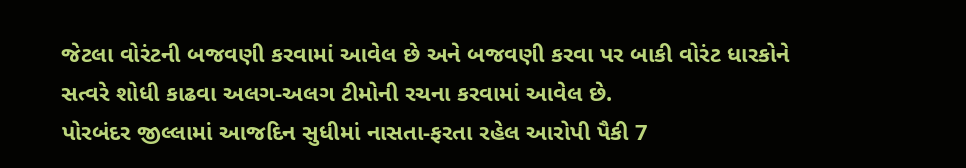જેટલા વોરંટની બજવણી કરવામાં આવેલ છે અને બજવણી કરવા પર બાકી વોરંટ ધારકોને સત્વરે શોધી કાઢવા અલગ-અલગ ટીમોની રચના કરવામાં આવેલ છે.
પોરબંદર જીલ્લામાં આજદિન સુધીમાં નાસતા-ફરતા રહેલ આરોપી પૈકી 7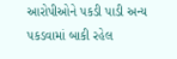આરોપીઓને પકડી પાડી અન્ય પકડવામાં બાકી રહેલ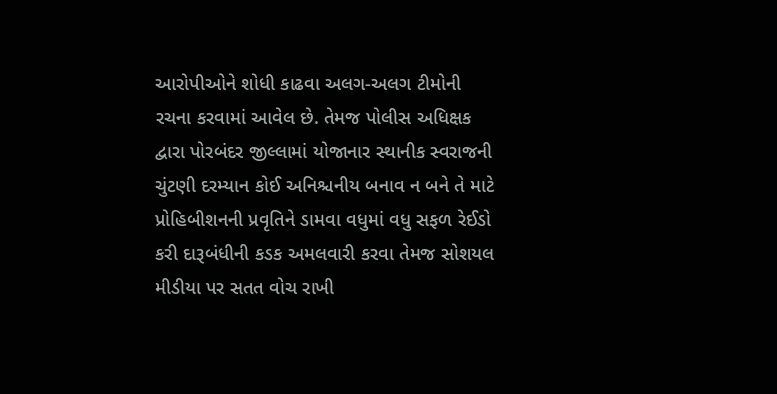આરોપીઓને શોધી કાઢવા અલગ-અલગ ટીમોની રચના કરવામાં આવેલ છે. તેમજ પોલીસ અધિક્ષક દ્વારા પોરબંદર જીલ્લામાં યોજાનાર સ્થાનીક સ્વરાજની ચુંટણી દરમ્યાન કોઈ અનિશ્ચનીય બનાવ ન બને તે માટે પ્રોહિબીશનની પ્રવૃતિને ડામવા વધુમાં વધુ સફળ રેઈડો કરી દારૂબંધીની કડક અમલવારી કરવા તેમજ સોશયલ મીડીયા પર સતત વોચ રાખી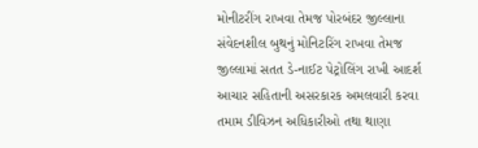મોનીટરીંગ રાખવા તેમજ પોરબંદર જીલ્લાના સંવેદનશીલ બુથનું મોનિટરિંગ રાખવા તેમજ જીલ્લામાં સતત ડે-નાઈટ પેટ્રોલિંગ રાખી આદર્શ આચાર સહિતાની અસરકારક અમલવારી કરવા તમામ ડીવિઝન અધિકારીઓ તથા થાણા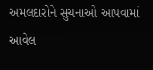અમલદારોને સુચનાઓ આપવામાં આવેલ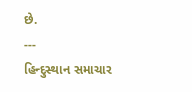છે.
---
હિન્દુસ્થાન સમાચાર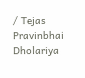/ Tejas Pravinbhai Dholariya